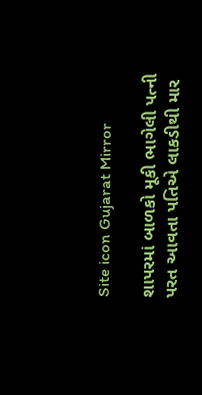Site icon Gujarat Mirror

શાપરમાં બાળકો મૂકી ભાગેલી પત્ની પરત આવતા પતિએ લાકડીથી માર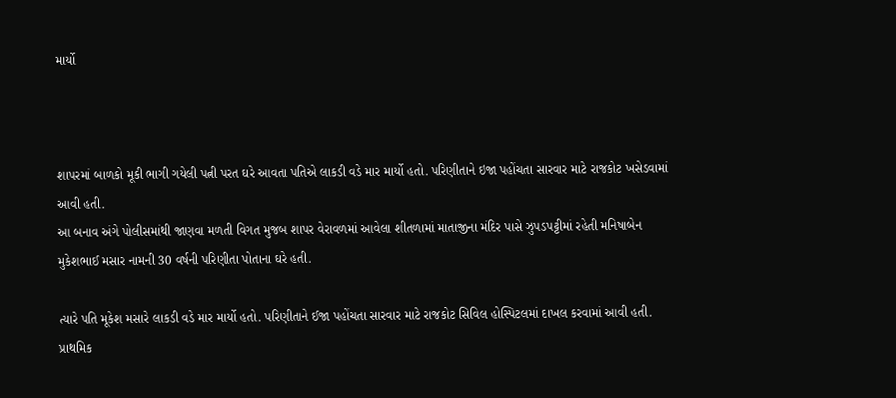માર્યો



શાપરમાં બાળકો મૂકી ભાગી ગયેલી પત્ની પરત ઘરે આવતા પતિએ લાકડી વડે માર માર્યો હતો. પરિણીતાને ઇજા પહોંચતા સારવાર માટે રાજકોટ ખસેડવામાં આવી હતી.
આ બનાવ અંગે પોલીસમાંથી જાણવા મળતી વિગત મુજબ શાપર વેરાવળમાં આવેલા શીતળામાં માતાજીના મંદિર પાસે ઝુપડપટ્ટીમાં રહેતી મનિષાબેન મુકેશભાઈ મસાર નામની 30 વર્ષની પરિણીતા પોતાના ઘરે હતી.

ત્યારે પતિ મૂકેશ મસારે લાકડી વડે માર માર્યો હતો. પરિણીતાને ઈજા પહોંચતા સારવાર માટે રાજકોટ સિવિલ હોસ્પિટલમાં દાખલ કરવામાં આવી હતી. પ્રાથમિક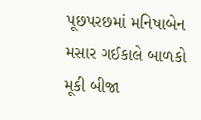પૂછપરછમાં મનિષાબેન મસાર ગઈકાલે બાળકો મૂકી બીજા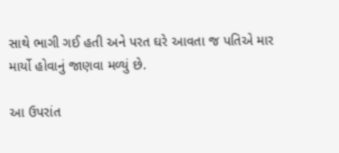સાથે ભાગી ગઈ હતી અને પરત ઘરે આવતા જ પતિએ માર માર્યો હોવાનું જાણવા મળ્યું છે.

આ ઉપરાંત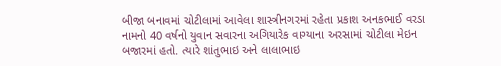બીજા બનાવમાં ચોટીલામાં આવેલા શાસ્ત્રીનગરમાં રહેતા પ્રકાશ અનકભાઈ વરડા નામનો 40 વર્ષનો યુવાન સવારના અગિયારેક વાગ્યાના અરસામાં ચોટીલા મેઇન બજારમાં હતો. ત્યારે શાંતુભાઇ અને લાલાભાઇ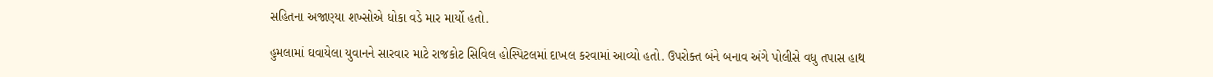સહિતના અજાણ્યા શખ્સોએ ધોકા વડે માર માર્યો હતો.

હુમલામાં ઘવાયેલા યુવાનને સારવાર માટે રાજકોટ સિવિલ હોસ્પિટલમાં દાખલ કરવામાં આવ્યો હતો. ઉપરોક્ત બંને બનાવ અંગે પોલીસે વધુ તપાસ હાથ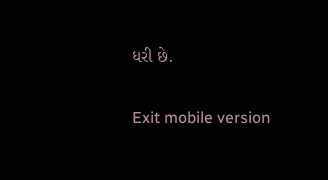ધરી છે.

Exit mobile version